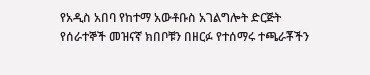የአዲስ አበባ የከተማ አውቶቡስ አገልግሎት ድርጅት የሰራተኞች መዝናኛ ክበቦቹን በዘርፉ የተሰማሩ ተጫራቾችን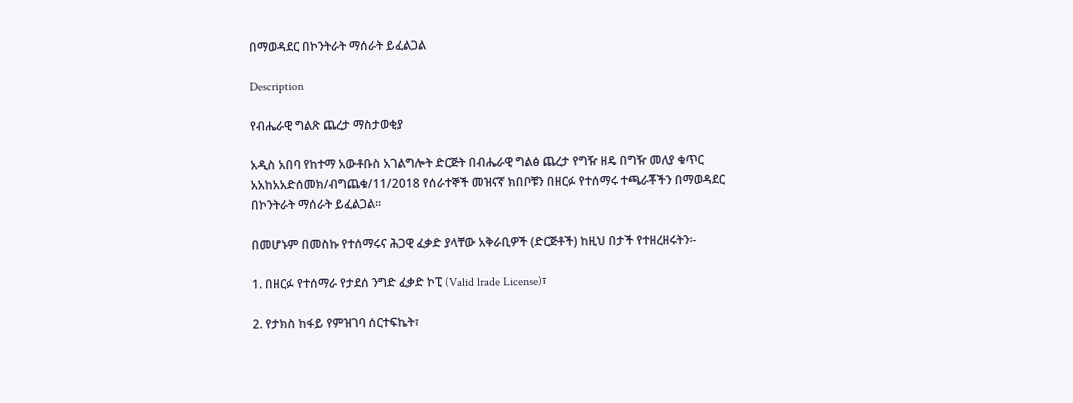በማወዳደር በኮንትራት ማሰራት ይፈልጋል

Description

የብሔራዊ ግልጽ ጨረታ ማስታወቂያ

አዲስ አበባ የከተማ አውቶቡስ አገልግሎት ድርጅት በብሔራዊ ግልፅ ጨረታ የግዥ ዘዴ በግዥ መለያ ቁጥር አአከአአድሰመክ/ብግጨቁ/11/2018 የሰራተኞች መዝናኛ ክበቦቹን በዘርፉ የተሰማሩ ተጫራቾችን በማወዳደር በኮንትራት ማሰራት ይፈልጋል።

በመሆኑም በመስኩ የተሰማሩና ሕጋዊ ፈቃድ ያላቸው አቅራቢዎች (ድርጅቶች) ከዚህ በታች የተዘረዘሩትን፡-

1. በዘርፉ የተሰማራ የታደሰ ንግድ ፈቃድ ኮፒ (Valid lrade License)፣

2. የታክስ ከፋይ የምዝገባ ሰርተፍኬት፣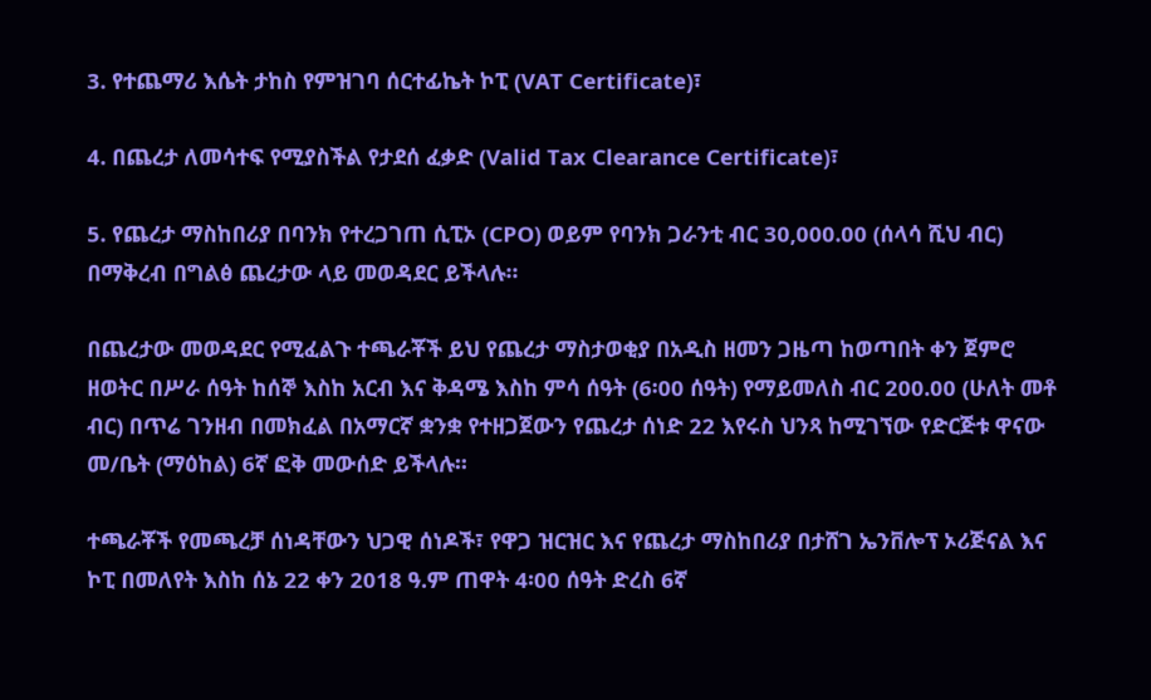3. የተጨማሪ እሴት ታከስ የምዝገባ ሰርተፊኬት ኮፒ (VAT Certificate)፣

4. በጨረታ ለመሳተፍ የሚያስችል የታደሰ ፈቃድ (Valid Tax Clearance Certificate)፣

5. የጨረታ ማስከበሪያ በባንክ የተረጋገጠ ሲፒኦ (CPO) ወይም የባንክ ጋራንቲ ብር 30,000.00 (ሰላሳ ሺህ ብር) በማቅረብ በግልፅ ጨረታው ላይ መወዳደር ይችላሉ።

በጨረታው መወዳደር የሚፈልጉ ተጫራቾች ይህ የጨረታ ማስታወቂያ በአዲስ ዘመን ጋዜጣ ከወጣበት ቀን ጀምሮ ዘወትር በሥራ ሰዓት ከሰኞ እስከ አርብ እና ቅዳሜ እስከ ምሳ ሰዓት (6፡00 ሰዓት) የማይመለስ ብር 200.00 (ሁለት መቶ ብር) በጥሬ ገንዘብ በመክፈል በአማርኛ ቋንቋ የተዘጋጀውን የጨረታ ሰነድ 22 እየሩስ ህንጻ ከሚገኘው የድርጅቱ ዋናው መ/ቤት (ማዕከል) 6ኛ ፎቅ መውሰድ ይችላሉ።

ተጫራቾች የመጫረቻ ሰነዳቸውን ህጋዊ ሰነዶች፣ የዋጋ ዝርዝር እና የጨረታ ማስከበሪያ በታሸገ ኤንቨሎፕ ኦሪጅናል እና ኮፒ በመለየት እስከ ሰኔ 22 ቀን 2018 ዓ.ም ጠዋት 4፡00 ሰዓት ድረስ 6ኛ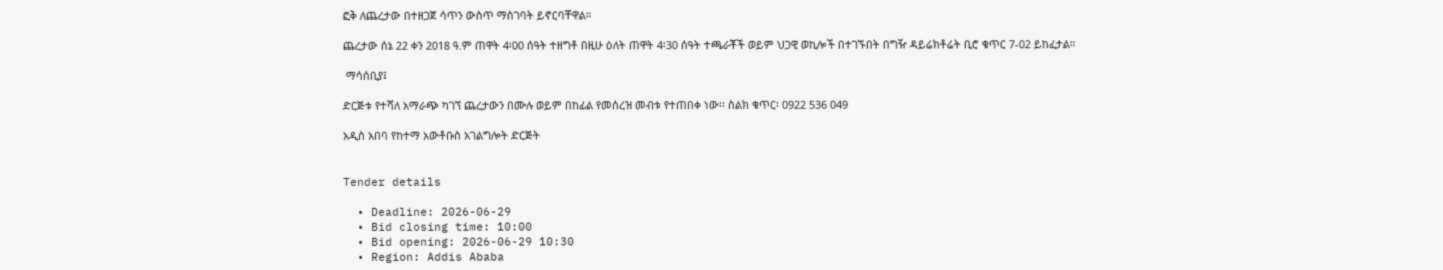ፎቅ ለጨረታው በተዘጋጀ ሳጥን ውስጥ ማስገባት ይኖርባቸዋል።

ጨረታው ሰኔ 22 ቀን 2018 ዓ.ም ጠዋት 4፡00 ሰዓት ተዘግቶ በዚሁ ዕለት ጠዋት 4፡30 ሰዓት ተጫራቾች ወይም ህጋዊ ወኪሎች በተገኙበት በግዥ ዳይሬክቶሬት ቢሮ ቁጥር 7-02 ይከፈታል።

 ማሳሰቢያ፤

ድርጅቱ የተሻለ አማራጭ ካገኘ ጨረታውን በሙሉ ወይም በከፊል የመሰረዝ መብቱ የተጠበቀ ነው፡፡ ስልክ ቁጥር፡ 0922 536 049

አዲስ አበባ የከተማ አውቶቡስ አገልግሎት ድርጅት


Tender details

  • Deadline: 2026-06-29
  • Bid closing time: 10:00
  • Bid opening: 2026-06-29 10:30
  • Region: Addis Ababa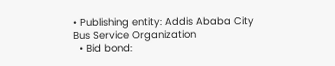• Publishing entity: Addis Ababa City Bus Service Organization
  • Bid bond: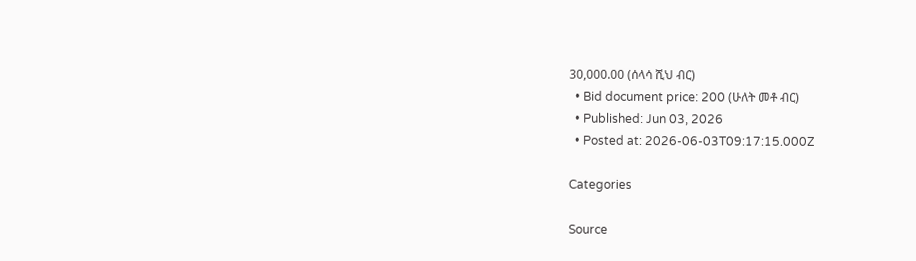30,000.00 (ሰላሳ ሺህ ብር)
  • Bid document price: 200 (ሁለት መቶ ብር)
  • Published: Jun 03, 2026
  • Posted at: 2026-06-03T09:17:15.000Z

Categories

Source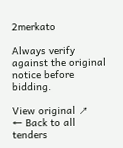2merkato

Always verify against the original notice before bidding.

View original ↗
← Back to all tenders